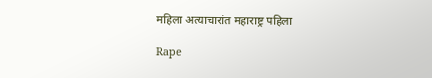महिला अत्याचारांत महाराष्ट्र पहिला

Rape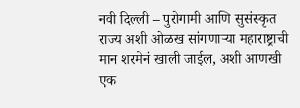नवी दिल्ली – पुरोगामी आणि सुसंस्कृत राज्य अशी ओळख सांगणाऱ्या महाराष्ट्राची मान शरमेनं खाली जाईल, अशी आणखी एक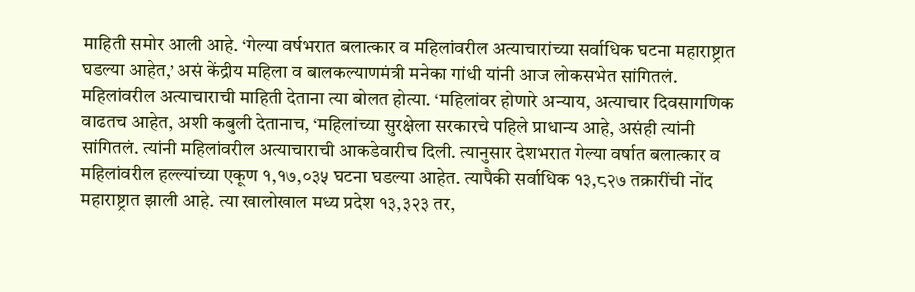माहिती समोर आली आहे. ‘गेल्या वर्षभरात बलात्कार व महिलांवरील अत्याचारांच्या सर्वाधिक घटना महाराष्ट्रात घडल्या आहेत,’ असं केंद्रीय महिला व बालकल्याणमंत्री मनेका गांधी यांनी आज लोकसभेत सांगितलं.
महिलांवरील अत्याचाराची माहिती देताना त्या बोलत होत्या. ‘महिलांवर होणारे अन्याय, अत्याचार दिवसागणिक वाढतच आहेत, अशी कबुली देतानाच, ‘महिलांच्या सुरक्षेला सरकारचे पहिले प्राधान्य आहे, असंही त्यांनी सांगितलं. त्यांनी महिलांवरील अत्याचाराची आकडेवारीच दिली. त्यानुसार देशभरात गेल्या वर्षात बलात्कार व महिलांवरील हल्ल्यांच्या एकूण १,१७,०३५ घटना घडल्या आहेत. त्यापैकी सर्वाधिक १३,८२७ तक्रारींची नोंद महाराष्ट्रात झाली आहे. त्या खालोखाल मध्य प्रदेश १३,३२३ तर,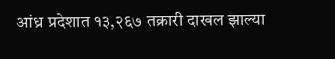आंध्र प्रदेशात १३,२६७ तक्रारी दाखल झाल्या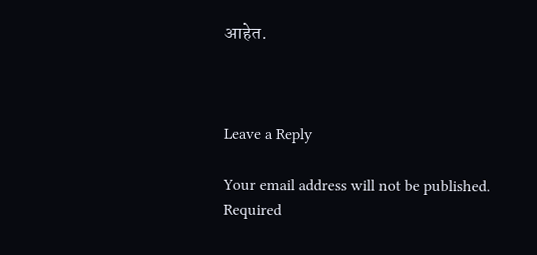आहेत.



Leave a Reply

Your email address will not be published. Required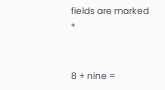fields are marked *


8 + nine =